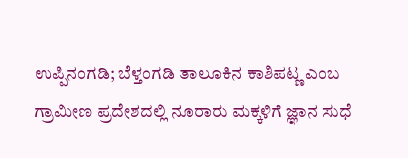ಉಪ್ಪಿನಂಗಡಿ; ಬೆಳ್ತಂಗಡಿ ತಾಲೂಕಿನ ಕಾಶಿಪಟ್ಣ ಎಂಬ ಗ್ರಾಮೀಣ ಪ್ರದೇಶದಲ್ಲಿ ನೂರಾರು ಮಕ್ಕಳಿಗೆ ಜ್ಞಾನ ಸುಧೆ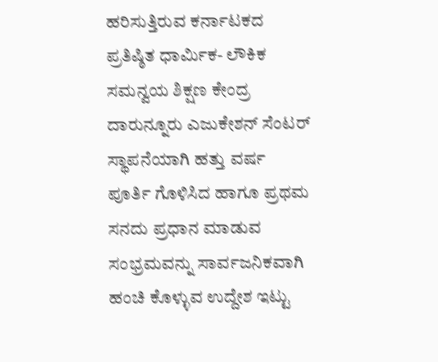ಹರಿಸುತ್ತಿರುವ ಕರ್ನಾಟಕದ ಪ್ರತಿಷ್ಠಿತ ಧಾರ್ಮಿಕ- ಲೌಕಿಕ ಸಮನ್ವಯ ಶಿಕ್ಷಣ ಕೇಂದ್ರ ದಾರುನ್ನೂರು ಎಜುಕೇಶನ್ ಸೆಂಟರ್ ಸ್ಥಾಪನೆಯಾಗಿ ಹತ್ತು ವರ್ಷ ಪೂರ್ತಿ ಗೊಳಿಸಿದ ಹಾಗೂ ಪ್ರಥಮ ಸನದು ಪ್ರಧಾನ ಮಾಡುವ ಸಂಭ್ರಮವನ್ನು ಸಾರ್ವಜನಿಕವಾಗಿ ಹಂಚಿ ಕೊಳ್ಳುವ ಉದ್ದೇಶ ಇಟ್ಟು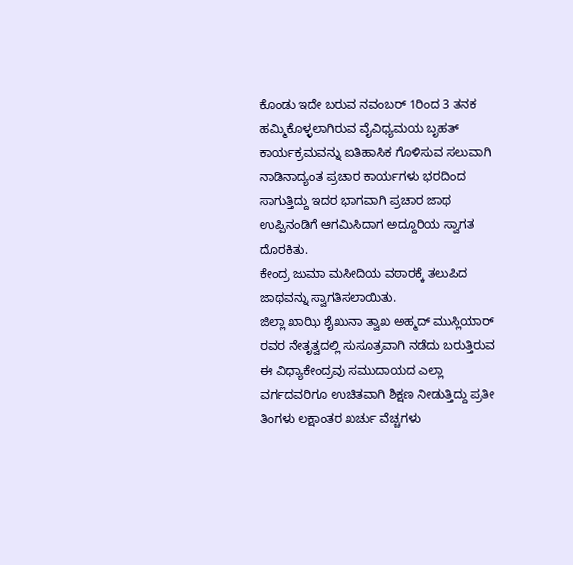ಕೊಂಡು ಇದೇ ಬರುವ ನವಂಬರ್ 1ರಿಂದ 3 ತನಕ ಹಮ್ಮಿಕೊಳ್ಳಲಾಗಿರುವ ವೈವಿಧ್ಯಮಯ ಬೃಹತ್ ಕಾರ್ಯಕ್ರಮವನ್ನು ಐತಿಹಾಸಿಕ ಗೊಳಿಸುವ ಸಲುವಾಗಿ ನಾಡಿನಾದ್ಯಂತ ಪ್ರಚಾರ ಕಾರ್ಯಗಳು ಭರದಿಂದ ಸಾಗುತ್ತಿದ್ದು ಇದರ ಭಾಗವಾಗಿ ಪ್ರಚಾರ ಜಾಥ ಉಪ್ಪಿನಂಡಿಗೆ ಆಗಮಿಸಿದಾಗ ಅದ್ದೂರಿಯ ಸ್ವಾಗತ ದೊರಕಿತು.
ಕೇಂದ್ರ ಜುಮಾ ಮಸೀದಿಯ ವಠಾರಕ್ಕೆ ತಲುಪಿದ ಜಾಥವನ್ನು ಸ್ವಾಗತಿಸಲಾಯಿತು.
ಜಿಲ್ಲಾ ಖಾಝಿ ಶೈಖುನಾ ತ್ವಾಖ ಅಹ್ಮದ್ ಮುಸ್ಲಿಯಾರ್ ರವರ ನೇತೃತ್ವದಲ್ಲಿ ಸುಸೂತ್ರವಾಗಿ ನಡೆದು ಬರುತ್ತಿರುವ ಈ ವಿಧ್ಯಾಕೇಂದ್ರವು ಸಮುದಾಯದ ಎಲ್ಲಾ ವರ್ಗದವರಿಗೂ ಉಚಿತವಾಗಿ ಶಿಕ್ಷಣ ನೀಡುತ್ತಿದ್ದು ಪ್ರತೀ ತಿಂಗಳು ಲಕ್ಷಾಂತರ ಖರ್ಚು ವೆಚ್ಚಗಳು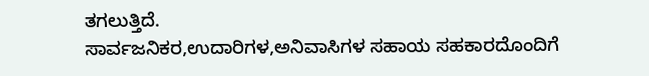ತಗಲುತ್ತಿದೆ.
ಸಾರ್ವಜನಿಕರ,ಉದಾರಿಗಳ,ಅನಿವಾಸಿಗಳ ಸಹಾಯ ಸಹಕಾರದೊಂದಿಗೆ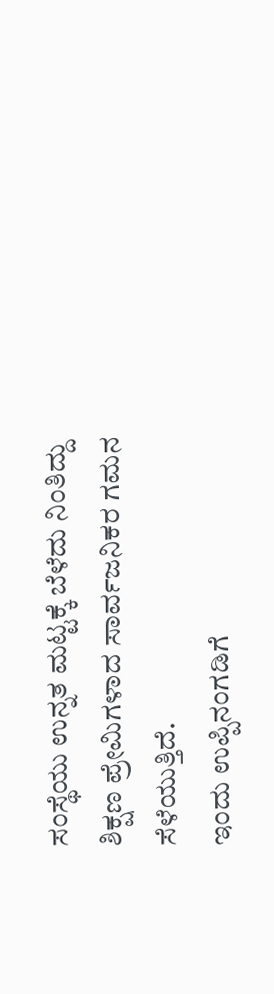ಸಂಸ್ಥೆಯು ಉನ್ನತ ಮಟ್ಟಕ್ಕೆ ಬೆಳೆದು ನಿಂತಿದ್ದು ಶಿಕ್ಷಣ ಪ್ರೇಮಿಗಳಾದ ಸಾರ್ವಜನಿಕರ ಗಮನ ಸೆಳೆಯುತ್ತಿದೆ.
ಇಂದು ಉಪ್ಪಿನಂಗಡಿಗೆ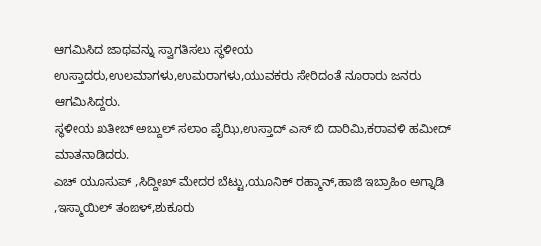ಆಗಮಿಸಿದ ಜಾಥವನ್ನು ಸ್ವಾಗತಿಸಲು ಸ್ಥಳೀಯ ಉಸ್ತಾದರು,ಉಲಮಾಗಳು,ಉಮರಾಗಳು,ಯುವಕರು ಸೇರಿದಂತೆ ನೂರಾರು ಜನರು ಆಗಮಿಸಿದ್ದರು.
ಸ್ಥಳೀಯ ಖತೀಬ್ ಅಬ್ದುಲ್ ಸಲಾಂ ಪೈಝಿ,ಉಸ್ತಾದ್ ಎಸ್ ಬಿ ದಾರಿಮಿ,ಕರಾವಳಿ ಹಮೀದ್ ಮಾತನಾಡಿದರು.
ಎಚ್ ಯೂಸುಪ್ ,ಸಿದ್ದೀಖ್ ಮೇದರ ಬೆಟ್ಟು,ಯೂನಿಕ್ ರಹ್ಮಾನ್,ಹಾಜಿ ಇಬ್ರಾಹಿಂ ಅಗ್ನಾಡಿ ,ಇಸ್ಮಾಯಿಲ್ ತಂಙಳ್,ಶುಕೂರು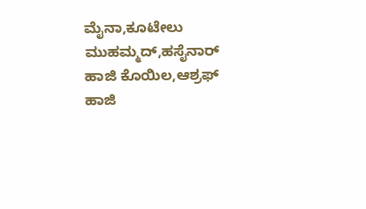ಮೈನಾ,ಕೂಟೇಲು ಮುಹಮ್ಮದ್,ಹಸೈನಾರ್ ಹಾಜಿ ಕೊಯಿಲ,ಆಶ್ರಫ್ ಹಾಜಿ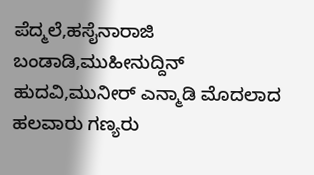ಪೆದ್ಮಲೆ,ಹಸೈನಾರಾಜಿ ಬಂಡಾಡಿ,ಮುಹೀನುದ್ದಿನ್ ಹುದವಿ,ಮುನೀರ್ ಎನ್ಮಾಡಿ ಮೊದಲಾದ ಹಲವಾರು ಗಣ್ಯರು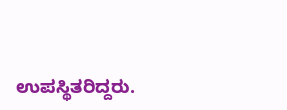ಉಪಸ್ಥಿತರಿದ್ದರು.